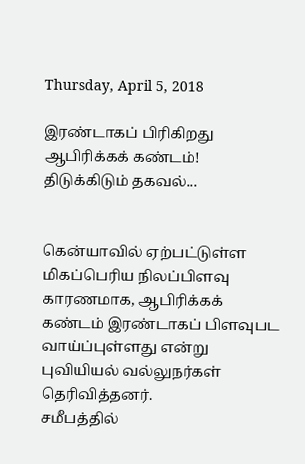Thursday, April 5, 2018

இரண்டாகப் பிரிகிறது ஆபிரிக்கக் கண்டம்! திடுக்கிடும் தகவல்...


கென்யாவில் ஏற்பட்டுள்ள மிகப்பெரிய நிலப்பிளவு காரணமாக, ஆபிரிக்கக் கண்டம் இரண்டாகப் பிளவுபட வாய்ப்புள்ளது என்று புவியியல் வல்லுநர்கள் தெரிவித்தனர்.
சமீபத்தில்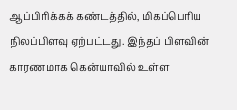ஆப்பிரிக்கக் கண்டத்தில், மிகப்பெரிய நிலப்பிளவு ஏற்பட்டது. இந்தப் பிளவின் காரணமாக கென்யாவில் உள்ள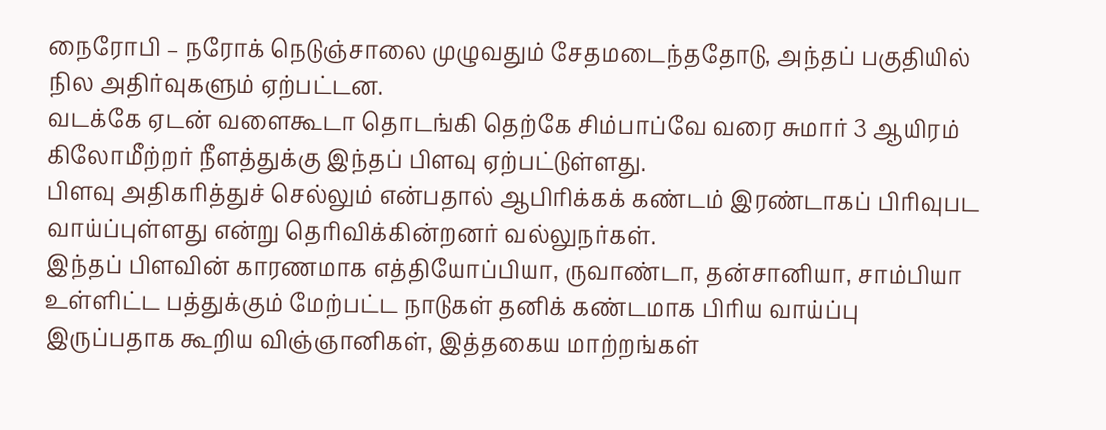நைரோபி – நரோக் நெடுஞ்சாலை முழுவதும் சேதமடைந்ததோடு, அந்தப் பகுதியில் நில அதிர்வுகளும் ஏற்பட்டன.
வடக்கே ஏடன் வளைகூடா தொடங்கி தெற்கே சிம்பாப்வே வரை சுமார் 3 ஆயிரம் கிலோமீற்றர் நீளத்துக்கு இந்தப் பிளவு ஏற்பட்டுள்ளது.
பிளவு அதிகரித்துச் செல்லும் என்பதால் ஆபிரிக்கக் கண்டம் இரண்டாகப் பிரிவுபட வாய்ப்புள்ளது என்று தெரிவிக்கின்றனர் வல்லுநர்கள்.
இந்தப் பிளவின் காரணமாக எத்தியோப்பியா, ருவாண்டா, தன்சானியா, சாம்பியா உள்ளிட்ட பத்துக்கும் மேற்பட்ட நாடுகள் தனிக் கண்டமாக பிரிய வாய்ப்பு இருப்பதாக கூறிய விஞ்ஞானிகள், இத்தகைய மாற்றங்கள்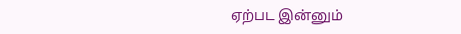ஏற்பட இன்னும்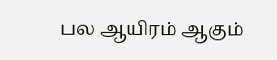பல ஆயிரம் ஆகும்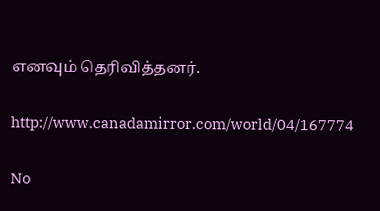எனவும் தெரிவித்தனர்.

http://www.canadamirror.com/world/04/167774

No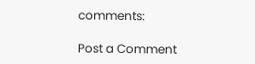comments:

Post a Comment